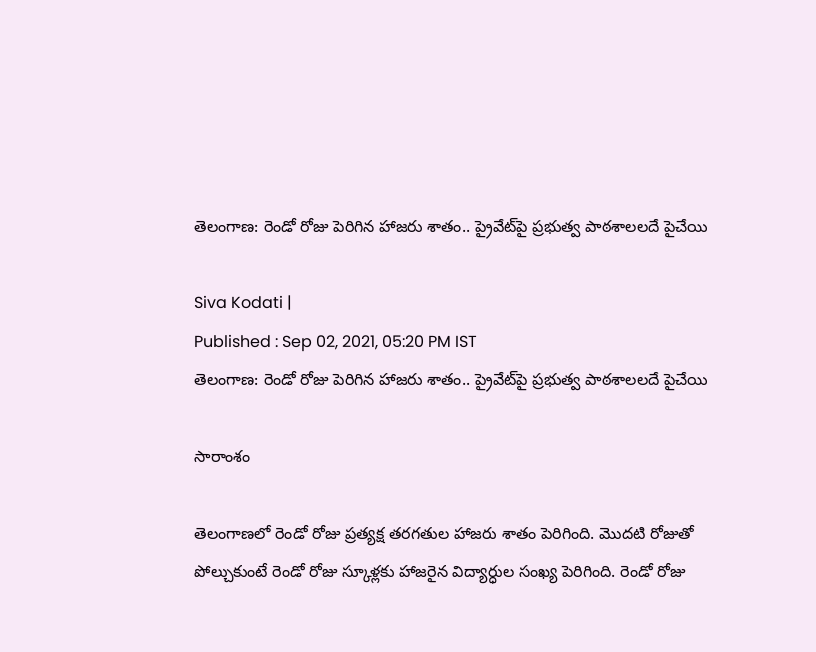తెలంగాణ: రెండో రోజు పెరిగిన హాజరు శాతం.. ప్రైవేట్‌పై ప్రభుత్వ పాఠశాలలదే పైచేయి

Siva Kodati |
Published : Sep 02, 2021, 05:20 PM IST
తెలంగాణ: రెండో రోజు పెరిగిన హాజరు శాతం.. ప్రైవేట్‌పై ప్రభుత్వ పాఠశాలలదే పైచేయి

సారాంశం

తెలంగాణలో రెండో రోజు ప్రత్యక్ష తరగతుల హాజరు శాతం పెరిగింది. మొదటి రోజుతో పోల్చుకుంటే రెండో రోజు స్కూళ్లకు హాజరైన విద్యార్ధుల సంఖ్య పెరిగింది. రెండో రోజు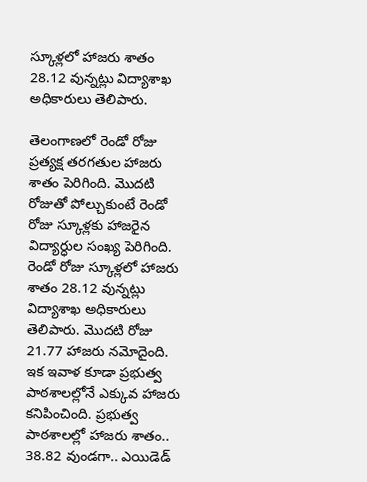స్కూళ్లలో హాజరు శాతం 28.12 వున్నట్లు విద్యాశాఖ అధికారులు తెలిపారు.

తెలంగాణలో రెండో రోజు ప్రత్యక్ష తరగతుల హాజరు శాతం పెరిగింది. మొదటి రోజుతో పోల్చుకుంటే రెండో రోజు స్కూళ్లకు హాజరైన విద్యార్ధుల సంఖ్య పెరిగింది. రెండో రోజు స్కూళ్లలో హాజరు శాతం 28.12 వున్నట్లు విద్యాశాఖ అధికారులు తెలిపారు. మొదటి రోజు 21.77 హాజరు నమోదైంది. ఇక ఇవాళ కూడా ప్రభుత్వ పాఠశాలల్లోనే ఎక్కువ హాజరు కనిపించింది. ప్రభుత్వ పాఠశాలల్లో హాజరు శాతం.. 38.82 వుండగా.. ఎయిడెడ్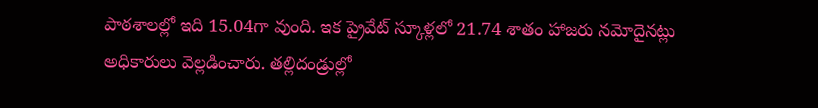పాఠశాలల్లో ఇది 15.04గా వుంది. ఇక ప్రైవేట్ స్కూళ్లలో 21.74 శాతం హాజరు నమోదైనట్లు అధికారులు వెల్లడించారు. తల్లిదండ్రుల్లో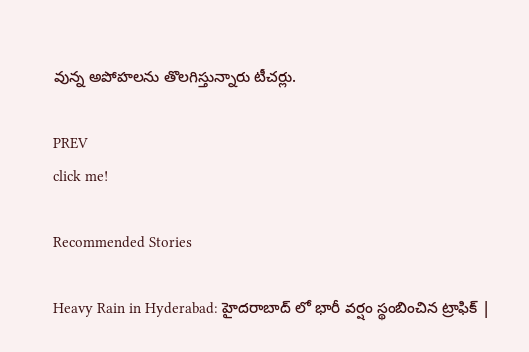వున్న అపోహలను తొలగిస్తున్నారు టీచర్లు.

PREV
click me!

Recommended Stories

Heavy Rain in Hyderabad: హైదరాబాద్ లో భారీ వర్షం స్థంబించిన ట్రాఫిక్ |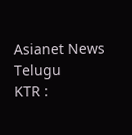Asianet News Telugu
KTR :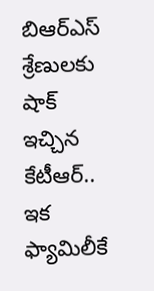బిఆర్ఎస్ శ్రేణులకు షాక్ ఇచ్చిన కేటీఆర్.. ఇక ఫ్యామిలీకే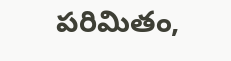పరిమితం,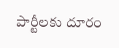పార్టీలకు దూరం